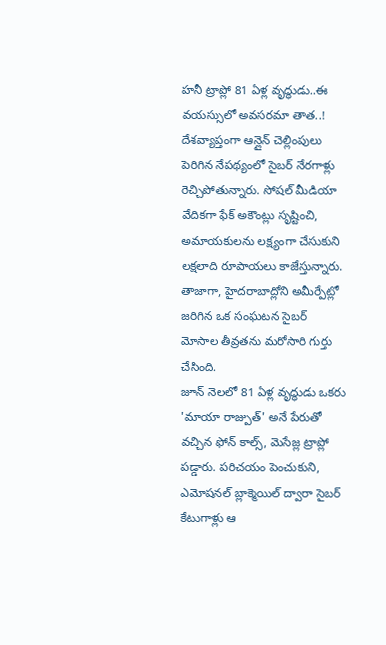హనీ ట్రాప్లో 81 ఏళ్ల వృద్ధుడు..ఈ వయస్సులో అవసరమా తాత..!
దేశవ్యాప్తంగా ఆన్లైన్ చెల్లింపులు పెరిగిన నేపథ్యంలో సైబర్ నేరగాళ్లు రెచ్చిపోతున్నారు. సోషల్ మీడియా వేదికగా ఫేక్ అకౌంట్లు సృష్టించి, అమాయకులను లక్ష్యంగా చేసుకుని లక్షలాది రూపాయలు కాజేస్తున్నారు. తాజాగా, హైదరాబాద్లోని అమీర్పేట్లో జరిగిన ఒక సంఘటన సైబర్ మోసాల తీవ్రతను మరోసారి గుర్తు చేసింది.
జూన్ నెలలో 81 ఏళ్ల వృద్ధుడు ఒకరు 'మాయా రాజ్పుత్' అనే పేరుతో వచ్చిన ఫోన్ కాల్స్, మెసేజ్ల ట్రాప్లో పడ్డారు. పరిచయం పెంచుకుని, ఎమోషనల్ బ్లాక్మెయిల్ ద్వారా సైబర్ కేటుగాళ్లు ఆ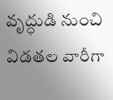వృద్ధుడి నుంచి విడతల వారీగా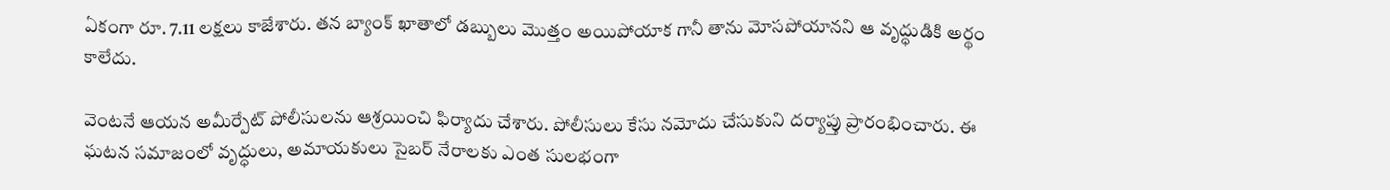ఏకంగా రూ. 7.11 లక్షలు కాజేశారు. తన బ్యాంక్ ఖాతాలో డబ్బులు మొత్తం అయిపోయాక గానీ తాను మోసపోయానని ఆ వృద్ధుడికి అర్థం కాలేదు.

వెంటనే ఆయన అమీర్పేట్ పోలీసులను ఆశ్రయించి ఫిర్యాదు చేశారు. పోలీసులు కేసు నమోదు చేసుకుని దర్యాప్తు ప్రారంభించారు. ఈ ఘటన సమాజంలో వృద్ధులు, అమాయకులు సైబర్ నేరాలకు ఎంత సులభంగా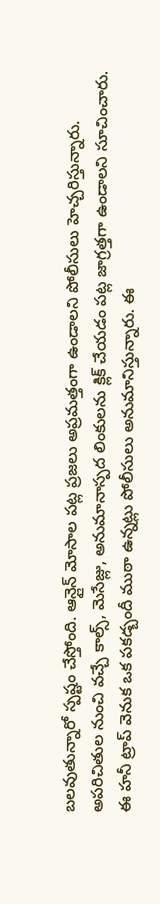బలవుతున్నారో స్పష్టం చేస్తోంది. ఆన్లైన్ మోసాల పట్ల ప్రజలు అప్రమత్తంగా ఉండాలని పోలీసులు హెచ్చరిస్తున్నారు. అపరిచితుల నుంచి వచ్చే కాల్స్, మెసేజ్లు, అనుమానాస్పద లింకులను క్లిక్ చేయడం పట్ల జాగ్రత్తగా ఉండాలని సూచించారు. ఈ హనీ ట్రాప్ వెనుక ఒక పకడ్బందీ ముఠా ఉన్నట్లు పోలీసులు అనుమానిస్తున్నారు. ఈ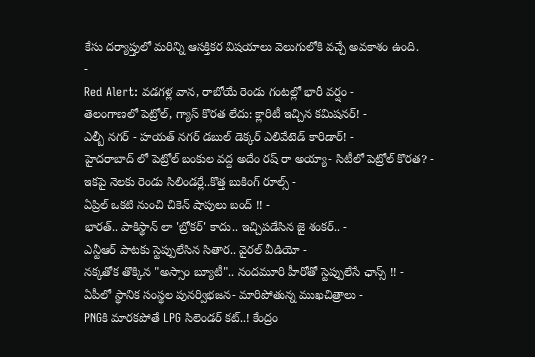కేసు దర్యాప్తులో మరిన్ని ఆసక్తికర విషయాలు వెలుగులోకి వచ్చే అవకాశం ఉంది.
-
Red Alert: వడగళ్ల వాన, రాబోయే రెండు గంటల్లో భారీ వర్షం -
తెలంగాణలో పెట్రోల్, గ్యాస్ కొరత లేదు: క్లారిటీ ఇచ్చిన కమిషనర్! -
ఎల్బీ నగర్ - హయత్ నగర్ డబుల్ డెక్కర్ ఎలివేటెడ్ కారిడార్! -
హైదరాబాద్ లో పెట్రోల్ బంకుల వద్ద అదేం రష్ రా అయ్యా- సిటీలో పెట్రోల్ కొరత? -
ఇకపై నెలకు రెండు సిలిండర్లే..కొత్త బుకింగ్ రూల్స్ -
ఏప్రిల్ ఒకటి నుంచి చికెన్ షాపులు బంద్ !! -
భారత్.. పాకిస్థాన్ లా 'బ్రోకర్' కాదు.. ఇచ్చిపడేసిన జై శంకర్.. -
ఎన్టీఆర్ పాటకు స్టెప్పులేసిన సితార.. వైరల్ వీడియో -
నక్కతోక తొక్కిన "అస్సాం బ్యూటీ".. నందమూరి హీరోతో స్టెప్పులేసే ఛాన్స్ !! -
ఏపీలో స్థానిక సంస్థల పునర్విభజన- మారిపోతున్న ముఖచిత్రాలు -
PNGకి మారకపోతే LPG సిలెండర్ కట్..! కేంద్రం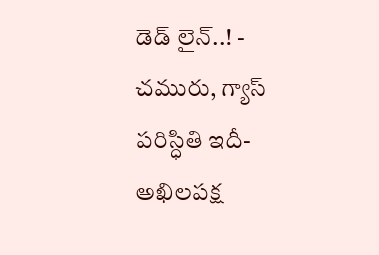డెడ్ లైన్..! -
చమురు, గ్యాస్ పరిస్ధితి ఇదీ- అఖిలపక్ష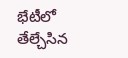భేటీలో తేల్చేసిన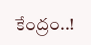కేంద్రం..!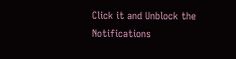Click it and Unblock the Notifications